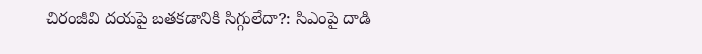చిరంజీవి దయపై బతకడానికి సిగ్గులేదా?: సిఎంపై దాడి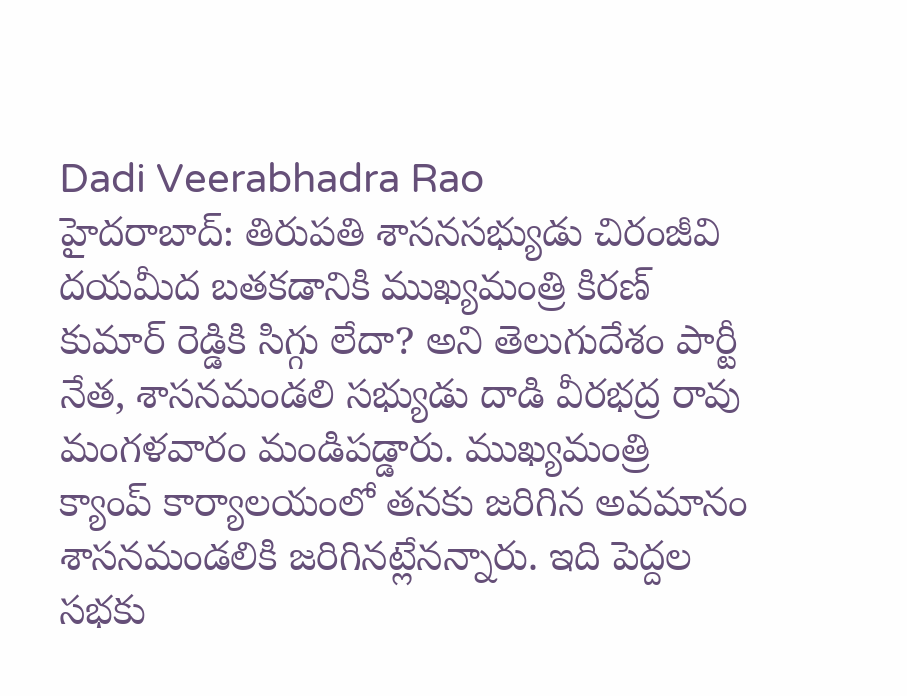Dadi Veerabhadra Rao
హైదరాబాద్: తిరుపతి శాసనసభ్యుడు చిరంజీవి దయమీద బతకడానికి ముఖ్యమంత్రి కిరణ్ కుమార్ రెడ్డికి సిగ్గు లేదా? అని తెలుగుదేశం పార్టీ నేత, శాసనమండలి సభ్యుడు దాడి వీరభద్ర రావు మంగళవారం మండిపడ్డారు. ముఖ్యమంత్రి క్యాంప్ కార్యాలయంలో తనకు జరిగిన అవమానం శాసనమండలికి జరిగినట్లేనన్నారు. ఇది పెద్దల సభకు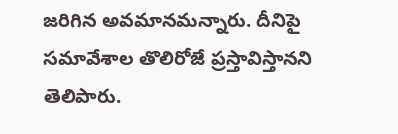జరిగిన అవమానమన్నారు. దీనిపై సమావేశాల తొలిరోజే ప్రస్తావిస్తానని తెలిపారు.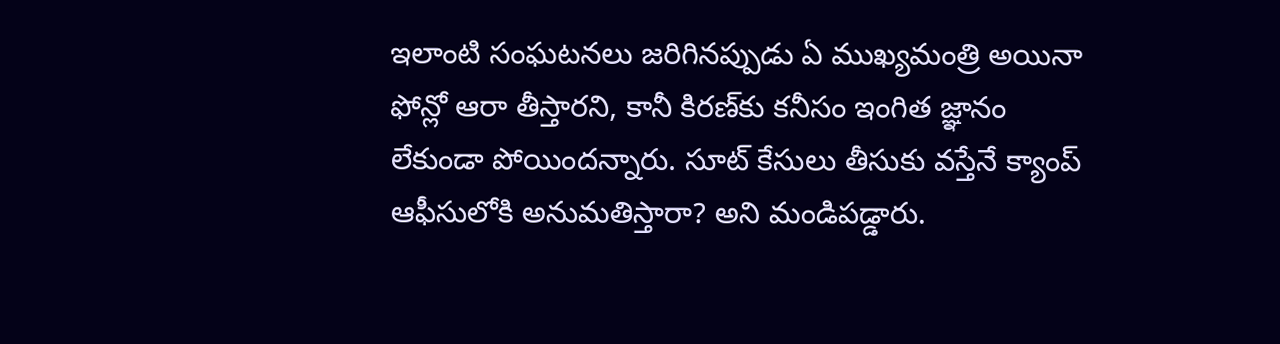ఇలాంటి సంఘటనలు జరిగినప్పుడు ఏ ముఖ్యమంత్రి అయినా ఫోన్లో ఆరా తీస్తారని, కానీ కిరణ్‌కు కనీసం ఇంగిత జ్ఞానం లేకుండా పోయిందన్నారు. సూట్ కేసులు తీసుకు వస్తేనే క్యాంప్ ఆఫీసులోకి అనుమతిస్తారా? అని మండిపడ్డారు.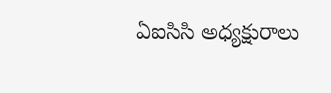ఏఐసిసి అధ్యక్షురాలు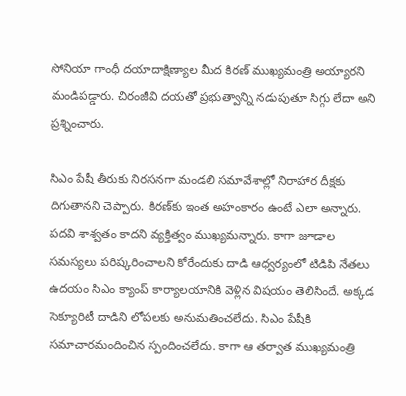సోనియా గాంధీ దయాదాక్షిణ్యాల మీద కిరణ్ ముఖ్యమంత్రి అయ్యారని మండిపడ్డారు. చిరంజీవి దయతో ప్రభుత్వాన్ని నడుపుతూ సిగ్గు లేదా అని ప్రశ్నించారు.

సిఎం పేషీ తీరుకు నిరసనగా మండలి సమావేశాల్లో నిరాహార దీక్షకు దిగుతానని చెప్పారు. కిరణ్‌కు ఇంత అహంకారం ఉంటే ఎలా అన్నారు. పదవి శాశ్వతం కాదని వ్యక్తిత్వం ముఖ్యమన్నారు. కాగా జూడాల సమస్యలు పరిష్కరించాలని కోరేందుకు దాడి ఆధ్వర్యంలో టిడిపి నేతలు ఉదయం సిఎం క్యాంప్ కార్యాలయానికి వెళ్లిన విషయం తెలిసిందే. అక్కడ సెక్యూరిటీ దాడిని లోపలకు అనుమతించలేదు. సిఎం పేషీకి సమాచారమందించిన స్పందించలేదు. కాగా ఆ తర్వాత ముఖ్యమంత్రి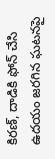కిరణ్, దాడికి ఫోన్ చేసి ఉదయం జరగిన ఘటనపై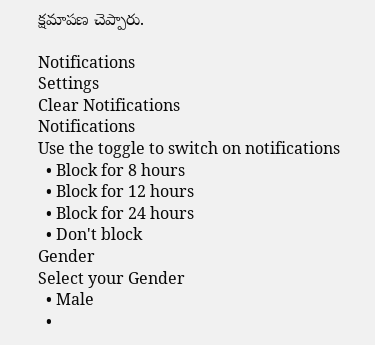క్షమాపణ చెప్పారు.

Notifications
Settings
Clear Notifications
Notifications
Use the toggle to switch on notifications
  • Block for 8 hours
  • Block for 12 hours
  • Block for 24 hours
  • Don't block
Gender
Select your Gender
  • Male
  •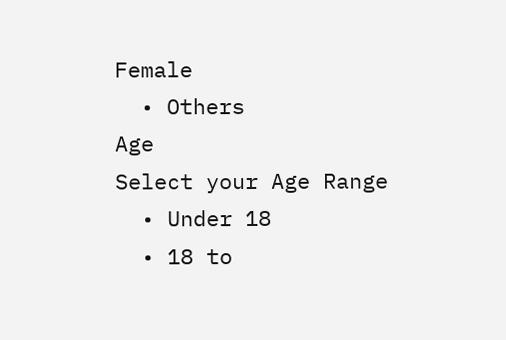Female
  • Others
Age
Select your Age Range
  • Under 18
  • 18 to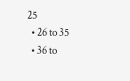25
  • 26 to 35
  • 36 to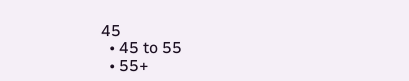45
  • 45 to 55
  • 55+